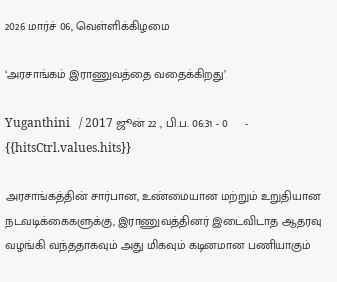2026 மார்ச் 06, வெள்ளிக்கிழமை

‘அரசாங்கம் இராணுவத்தை வதைக்கிறது’

Yuganthini   / 2017 ஜூன் 22 , பி.ப. 06:31 - 0     - {{hitsCtrl.values.hits}}

அரசாங்கத்தின் சார்பான, உண்மையான மற்றும் உறுதியான நடவடிக்கைகளுக்கு, இராணுவத்தினர் இடைவிடாத ஆதரவு வழங்கி வந்ததாகவும் அது மிகவும் கடினமான பணியாகும்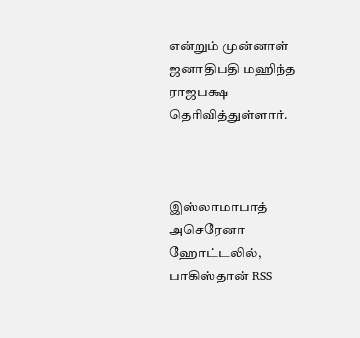என்றும் முன்னாள் ஜனாதிபதி மஹிந்த ராஜபக்ஷ தெரிவித்துள்ளார்.



இஸ்லாமாபாத் அசெரேனா ஹோட்டலில், பாகிஸ்தான் RSS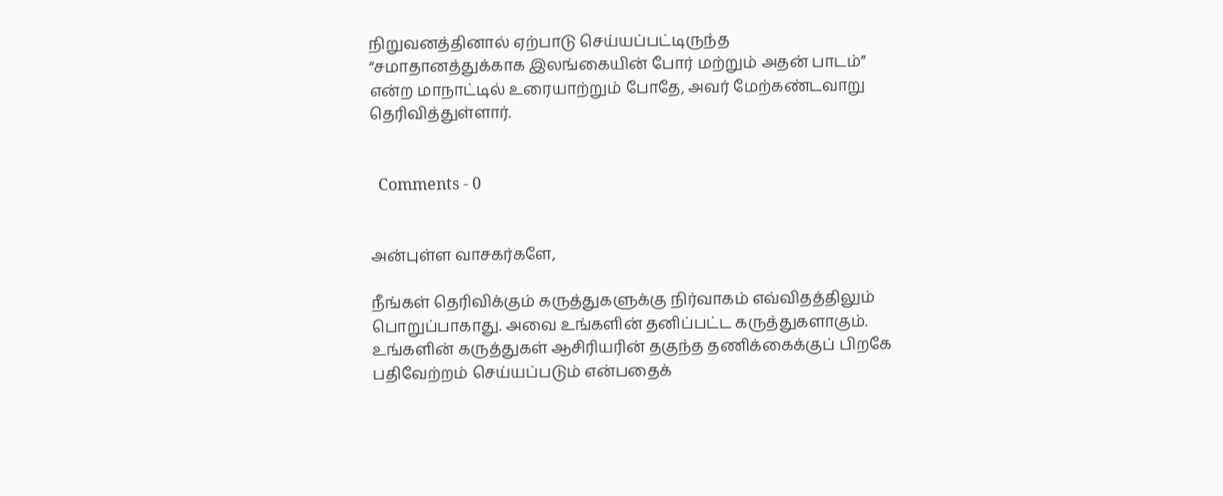நிறுவனத்தினால் ஏற்பாடு செய்யப்பட்டிருந்த “சமாதானத்துக்காக இலங்கையின் போர் மற்றும் அதன் பாடம்” என்ற மாநாட்டில் உரையாற்றும் போதே, அவர் மேற்கண்டவாறு தெரிவித்துள்ளார்.


  Comments - 0


அன்புள்ள வாசகர்களே,

நீங்கள் தெரிவிக்கும் கருத்துகளுக்கு நிர்வாகம் எவ்விதத்திலும் பொறுப்பாகாது. அவை உங்களின் தனிப்பட்ட கருத்துகளாகும். உங்களின் கருத்துகள் ஆசிரியரின் தகுந்த தணிக்கைக்குப் பிறகே பதிவேற்றம் செய்யப்படும் என்பதைக்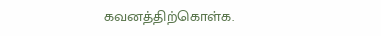கவனத்திற்கொள்க.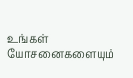உங்கள் யோசனைகளையும்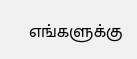எங்களுக்கு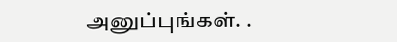அனுப்புங்கள். .